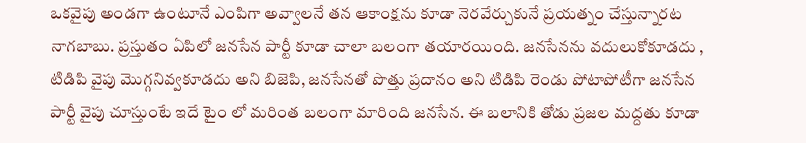ఒకవైపు అండగా ఉంటూనే ఎంపిగా అవ్వాలనే తన ఆకాంక్షను కూడా నెరవేర్చుకునే ప్రయత్నం చేస్తున్నారట నాగబాబు. ప్రస్తుతం ఏపిలో జనసేన పార్టీ కూడా చాలా బలంగా తయారయింది. జనసేనను వదులుకోకూడదు , టిడిపి వైపు మొగ్గనివ్వకూడదు అని బిజెపి, జనసేనతో పొత్తు ప్రదానం అని టిడిపి రెండు పోటాపోటీగా జనసేన పార్టీ వైపు చూస్తుంటే ఇదే టైం లో మరింత బలంగా మారింది జనసేన. ఈ బలానికి తోడు ప్రజల మద్దతు కూడా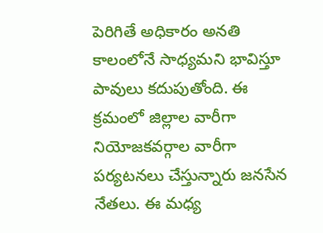పెరిగితే అధికారం అనతి కాలంలోనే సాధ్యమని భావిస్తూ పావులు కదుపుతోంది. ఈ క్రమంలో జిల్లాల వారీగా నియోజకవర్గాల వారీగా పర్యటనలు చేస్తున్నారు జనసేన నేతలు. ఈ మధ్య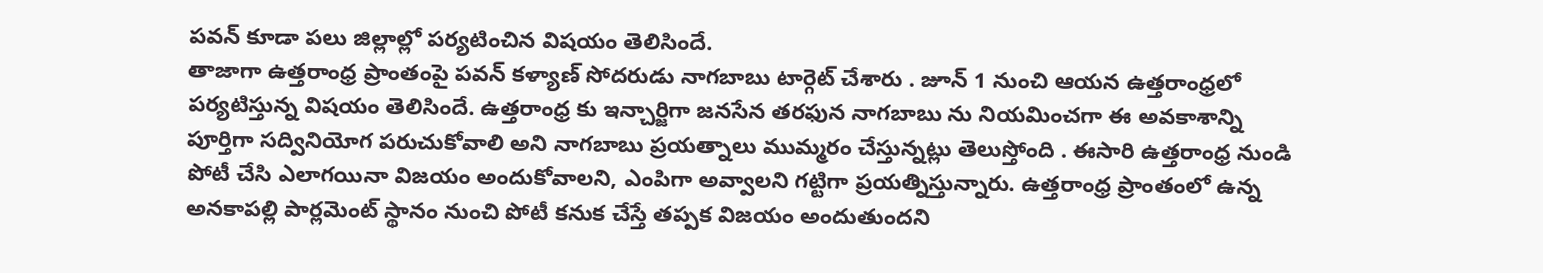పవన్ కూడా పలు జిల్లాల్లో పర్యటించిన విషయం తెలిసిందే.
తాజాగా ఉత్తరాంధ్ర ప్రాంతంపై పవన్ కళ్యాణ్ సోదరుడు నాగబాబు టార్గెట్ చేశారు . జూన్ 1 నుంచి ఆయన ఉత్తరాంధ్రలో పర్యటిస్తున్న విషయం తెలిసిందే. ఉత్తరాంధ్ర కు ఇన్చార్జిగా జనసేన తరఫున నాగబాబు ను నియమించగా ఈ అవకాశాన్ని పూర్తిగా సద్వినియోగ పరుచుకోవాలి అని నాగబాబు ప్రయత్నాలు ముమ్మరం చేస్తున్నట్లు తెలుస్తోంది . ఈసారి ఉత్తరాంధ్ర నుండి పోటీ చేసి ఎలాగయినా విజయం అందుకోవాలని, ఎంపిగా అవ్వాలని గట్టిగా ప్రయత్నిస్తున్నారు. ఉత్తరాంధ్ర ప్రాంతంలో ఉన్న అనకాపల్లి పార్లమెంట్ స్థానం నుంచి పోటీ కనుక చేస్తే తప్పక విజయం అందుతుందని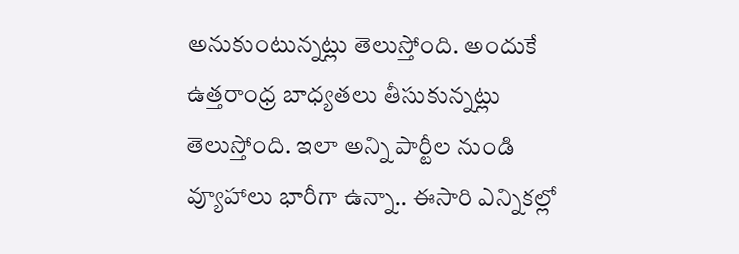అనుకుంటున్నట్లు తెలుస్తోంది. అందుకే ఉత్తరాంధ్ర బాధ్యతలు తీసుకున్నట్లు తెలుస్తోంది. ఇలా అన్ని పార్టీల నుండి వ్యూహాలు భారీగా ఉన్నా.. ఈసారి ఎన్నికల్లో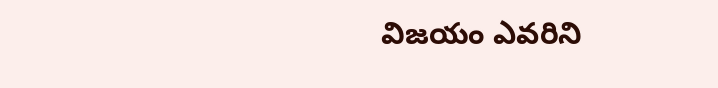విజయం ఎవరిని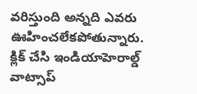వరిస్తుంది అన్నది ఎవరు ఊహించలేకపోతున్నారు.
క్లిక్ చేసి ఇండియాహెరాల్డ్ వాట్సాప్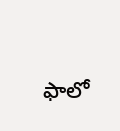ఫాలో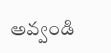అవ్వండి